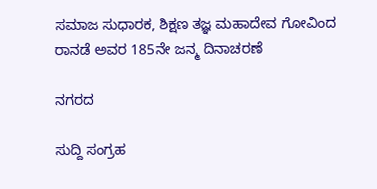ಸಮಾಜ ಸುಧಾರಕ, ಶಿಕ್ಷಣ ತಜ್ಞ ಮಹಾದೇವ ಗೋವಿಂದ ರಾನಡೆ ಅವರ 185ನೇ ಜನ್ಮ ದಿನಾಚರಣೆ

ನಗರದ

ಸುದ್ದಿ ಸಂಗ್ರಹ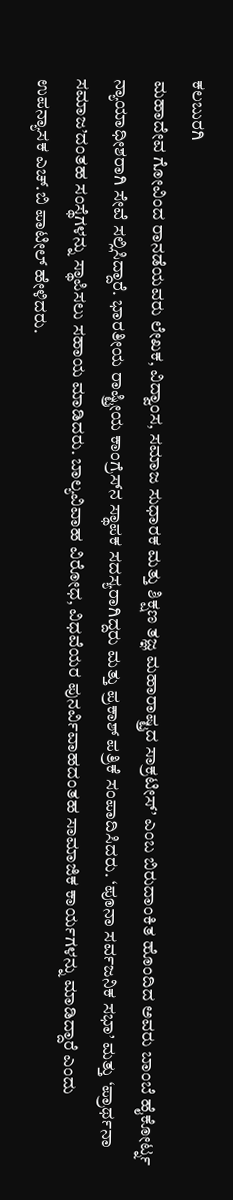ಕಲಬುರಗಿ
ಮಹಾದೇವ ಗೋವಿಂದ ರಾನಡೆಯವರು ಲೇಖಕ, ವಿದ್ವಾಂಸ, ಸಮಾಜ ಸುಧಾರಕ ಮತ್ತು ಶಿಕ್ಷಣ ತಜ್ಞ ಮಹಾರಾಷ್ಟ್ರದ ಸಾಕ್ರಟೀಸ್’ ಎಂಬ ಬಿರುದಾಂಕಿತ ಹೊಂದಿದ ಅವರು ಬಾಂಬೆ ಹೈಕೋರ್ಟ್ನ ನ್ಯಾಯಾಧೀಶರಾಗಿ ಸೇವೆ ಸಲ್ಲಿಸಿದ್ದಾರೆ. ಭಾರತೀಯ ರಾಷ್ಟ್ರೀಯ ಕಾಂಗ್ರೆಸ್‌ನ ಸ್ಥಾಪಕ ಸದಸ್ಯರಾಗಿದ್ದರು ಮತ್ತು ಪ್ರಕಾಶ್ ಪತ್ರಿಕೆ ಸಂಪಾದಿಸಿದರು. ‘ಪೂನಾ ಸರ್ವಜನಿಕ ಸಭಾ’ ಮತ್ತು ‘ಪ್ರಾರ್ಥನಾ ಸಮಾಜ’ದಂತಹ ಸಂಸ್ಥೆಗಳನ್ನು ಸ್ಥಾಪಿಸಲು ಸಹಾಯ ಮಾಡಿದರು. ಬಾಲ್ಯವಿವಾಹ ವಿರೋಧ, ವಿಧವೆಯರ ಪುನರ್ವಿವಾಹದಂತಹ ಸಾಮಾಜಿಕ ಕಾರ್ಯಗಳನ್ನು ಮಾಡಿದ್ದಾರೆ ಎಂದು ಉಪನ್ಯಾಸಕ ಎಚ್.ಬಿ ಪಾಟೀಲ್ ಹೇಳಿದರು.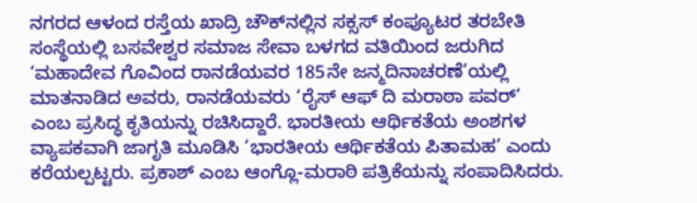ನಗರದ ಆಳಂದ ರಸ್ತೆಯ ಖಾದ್ರಿ ಚೌಕ್‌ನಲ್ಲಿನ ಸಕ್ಸಸ್ ಕಂಪ್ಯೂಟರ ತರಬೇತಿ ಸಂಸ್ಥೆಯಲ್ಲಿ ಬಸವೇಶ್ವರ ಸಮಾಜ ಸೇವಾ ಬಳಗದ ವತಿಯಿಂದ ಜರುಗಿದ ‘ಮಹಾದೇವ ಗೊವಿಂದ ರಾನಡೆಯವರ 185ನೇ ಜನ್ಮದಿನಾಚರಣೆ’ಯಲ್ಲಿ ಮಾತನಾಡಿದ ಅವರು, ರಾನಡೆಯವರು ‘ರೈಸ್ ಆಫ್ ದಿ ಮರಾಠಾ ಪವರ್’ ಎಂಬ ಪ್ರಸಿದ್ಧ ಕೃತಿಯನ್ನು ರಚಿಸಿದ್ದಾರೆ. ಭಾರತೀಯ ಆರ್ಥಿಕತೆಯ ಅಂಶಗಳ ವ್ಯಾಪಕವಾಗಿ ಜಾಗೃತಿ ಮೂಡಿಸಿ ‘ಭಾರತೀಯ ಆರ್ಥಿಕತೆಯ ಪಿತಾಮಹ’ ಎಂದು ಕರೆಯಲ್ಪಟ್ಟರು. ಪ್ರಕಾಶ್ ಎಂಬ ಆಂಗ್ಲೊ-ಮರಾಠಿ ಪತ್ರಿಕೆಯನ್ನು ಸಂಪಾದಿಸಿದರು.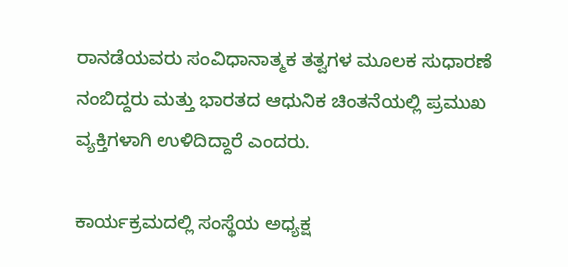ರಾನಡೆಯವರು ಸಂವಿಧಾನಾತ್ಮಕ ತತ್ವಗಳ ಮೂಲಕ ಸುಧಾರಣೆ ನಂಬಿದ್ದರು ಮತ್ತು ಭಾರತದ ಆಧುನಿಕ ಚಿಂತನೆಯಲ್ಲಿ ಪ್ರಮುಖ ವ್ಯಕ್ತಿಗಳಾಗಿ ಉಳಿದಿದ್ದಾರೆ ಎಂದರು.

ಕಾರ್ಯಕ್ರಮದಲ್ಲಿ ಸಂಸ್ಥೆಯ ಅಧ್ಯಕ್ಷ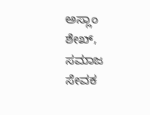ಅಸ್ಲಾಂ ಶೇಖ್, ಸಮಾಜ ಸೇವಕ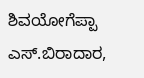ಶಿವಯೋಗೆಪ್ಪಾ ಎಸ್.ಬಿರಾದಾರ,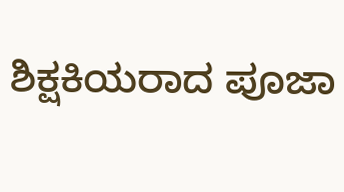ಶಿಕ್ಷಕಿಯರಾದ ಪೂಜಾ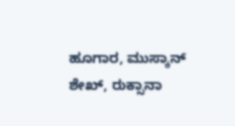ಹೂಗಾರ, ಮುಸ್ಕಾನ್ ಶೇಖ್, ರುಕ್ಸಾನಾ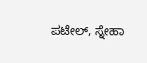ಪಟೇಲ್, ಸ್ನೇಹಾ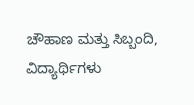ಚೌಹಾಣ ಮತ್ತು ಸಿಬ್ಬಂದಿ, ವಿದ್ಯಾರ್ಥಿಗಳು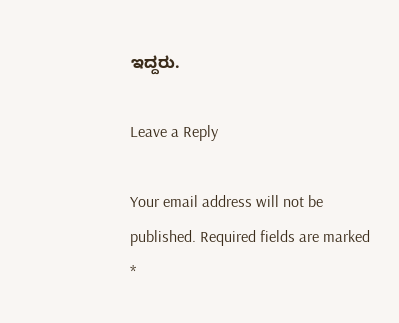ಇದ್ದರು.

Leave a Reply

Your email address will not be published. Required fields are marked *